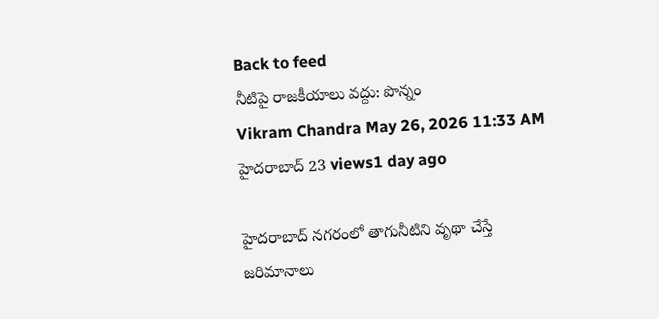Back to feed
నీటిపై రాజకీయాలు వద్దు: పొన్నం
Vikram Chandra May 26, 2026 11:33 AM హైదరాబాద్ 23 views1 day ago

హైదరాబాద్ నగరంలో తాగునీటిని వృథా చేస్తే జరిమానాలు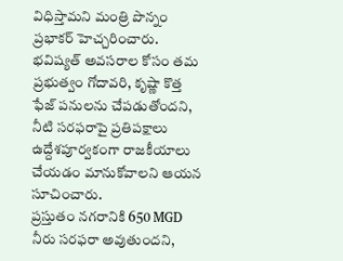విధిస్తామని మంత్రి పొన్నం ప్రభాకర్ హెచ్చరించారు. భవిష్యత్ అవసరాల కోసం తమ ప్రభుత్వం గోదావరి, కృష్ణా కొత్త ఫేజ్ పనులను చేపడుతోందని, నీటి సరఫరాపై ప్రతిపక్షాలు ఉద్దేశపూర్వకంగా రాజకీయాలు చేయడం మానుకోవాలని ఆయన సూచించారు.
ప్రస్తుతం నగరానికి 650 MGD నీరు సరఫరా అవుతుందని,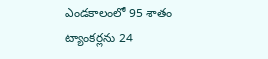ఎండకాలంలో 95 శాతం ట్యాంకర్లను 24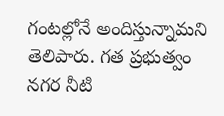గంటల్లోనే అందిస్తున్నామని తెలిపారు. గత ప్రభుత్వం నగర నీటి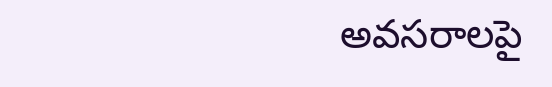అవసరాలపై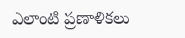ఎలాంటి ప్రణాళికలు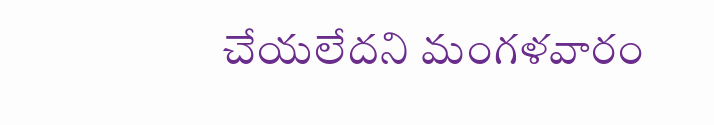చేయలేదని మంగళవారం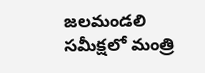జలమండలి సమీక్షలో మంత్రి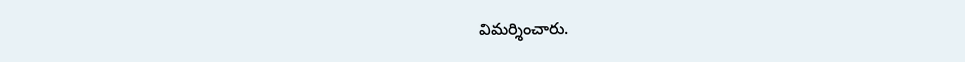విమర్శించారు.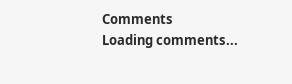Comments
Loading comments...